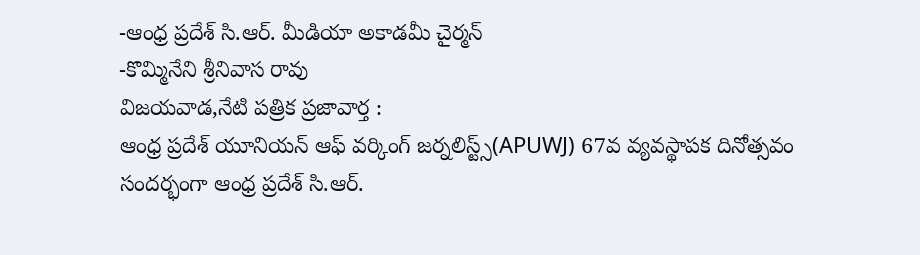-ఆంధ్ర ప్రదేశ్ సి.ఆర్. మీడియా అకాడమీ చైర్మన్
-కొమ్మినేని శ్రీనివాస రావు
విజయవాడ,నేటి పత్రిక ప్రజావార్త :
ఆంధ్ర ప్రదేశ్ యూనియన్ ఆఫ్ వర్కింగ్ జర్నలిస్ట్స్(APUWJ) 67వ వ్యవస్థాపక దినోత్సవం సందర్భంగా ఆంధ్ర ప్రదేశ్ సి.ఆర్.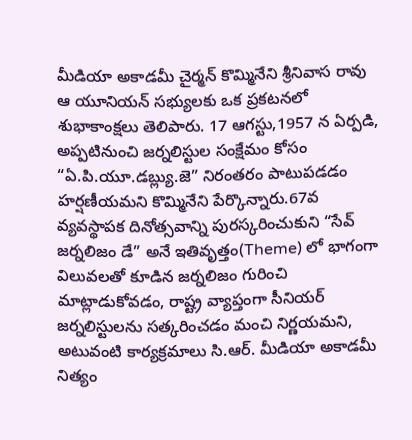మీడియా అకాడమీ చైర్మన్ కొమ్మినేని శ్రీనివాస రావు ఆ యూనియన్ సభ్యులకు ఒక ప్రకటనలో శుభాకాంక్షలు తెలిపారు. 17 ఆగస్టు,1957 న ఏర్పడి, అప్పటినుంచి జర్నలిస్టుల సంక్షేమం కోసం “ఏ.పి.యూ.డబ్ల్యు.జె” నిరంతరం పాటుపడడం హర్షణీయమని కొమ్మినేని పేర్కొన్నారు.67వ వ్యవస్థాపక దినోత్సవాన్ని పురస్కరించుకుని “సేవ్ జర్నలిజం డే” అనే ఇతివృత్తం(Theme) లో భాగంగా విలువలతో కూడిన జర్నలిజం గురించి మాట్లాడుకోవడం, రాష్ట్ర వ్యాప్తంగా సీనియర్ జర్నలిస్టులను సత్కరించడం మంచి నిర్ణయమని, అటువంటి కార్యక్రమాలు సి.ఆర్. మీడియా అకాడమీ నిత్యం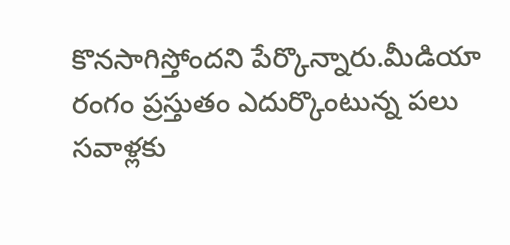కొనసాగిస్తోందని పేర్కొన్నారు.మీడియా రంగం ప్రస్తుతం ఎదుర్కొంటున్న పలు సవాళ్లకు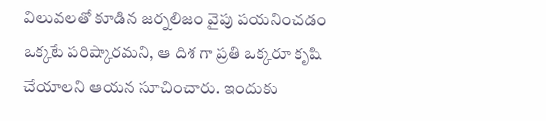విలువలతో కూడిన జర్నలిజం వైపు పయనించడం ఒక్కటే పరిష్కారమని, ఆ దిశ గా ప్రతి ఒక్కరూ కృషి చేయాలని ఆయన సూచించారు. ఇందుకు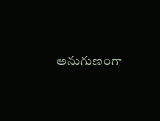అనుగుణంగా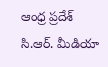ఆంధ్ర ప్రదేశ్ సి.ఆర్. మీడియా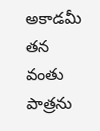అకాడమీ తన వంతు పాత్రను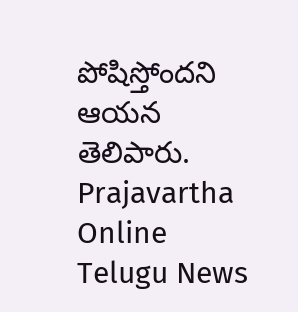పోషిస్తోందని ఆయన తెలిపారు.
Prajavartha Online Telugu News